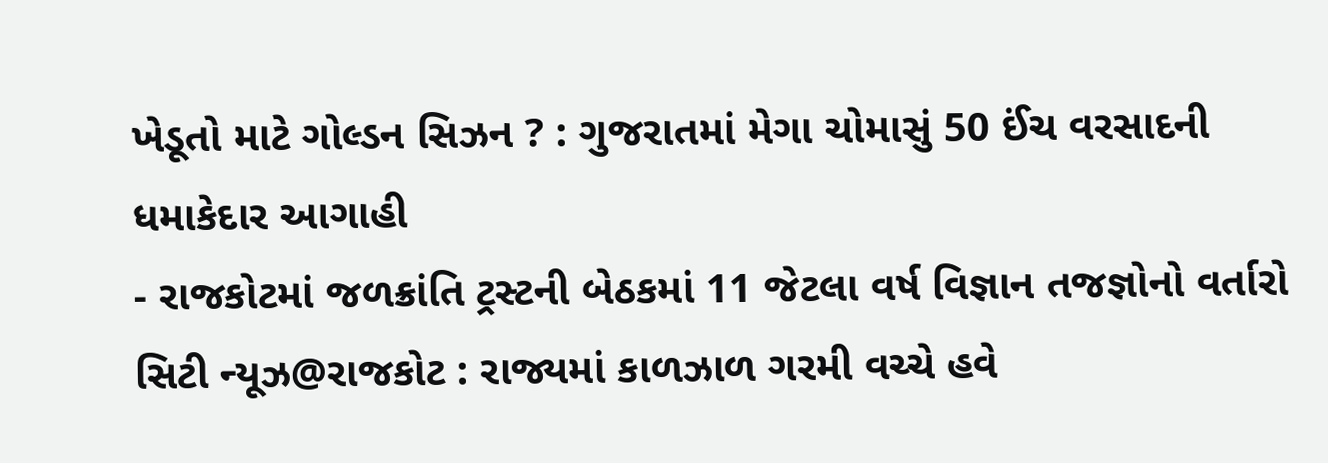ખેડૂતો માટે ગોલ્ડન સિઝન ? : ગુજરાતમાં મેગા ચોમાસું 50 ઈંચ વરસાદની ધમાકેદાર આગાહી
- રાજકોટમાં જળક્રાંતિ ટ્રસ્ટની બેઠકમાં 11 જેટલા વર્ષ વિજ્ઞાન તજજ્ઞોનો વર્તારો
સિટી ન્યૂઝ@રાજકોટ : રાજ્યમાં કાળઝાળ ગરમી વચ્ચે હવે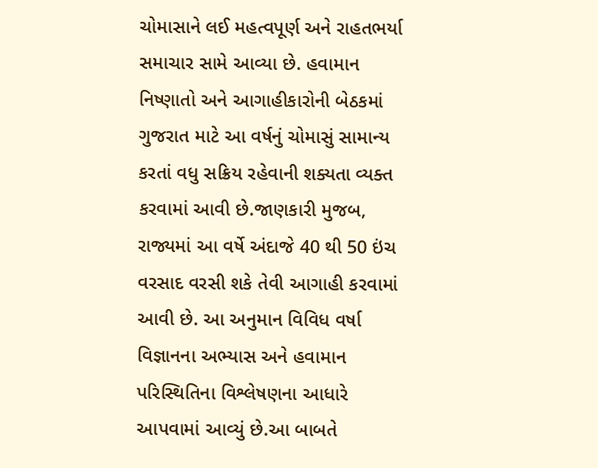ચોમાસાને લઈ મહત્વપૂર્ણ અને રાહતભર્યા સમાચાર સામે આવ્યા છે. હવામાન નિષ્ણાતો અને આગાહીકારોની બેઠકમાં ગુજરાત માટે આ વર્ષનું ચોમાસું સામાન્ય કરતાં વધુ સક્રિય રહેવાની શક્યતા વ્યક્ત કરવામાં આવી છે.જાણકારી મુજબ, રાજ્યમાં આ વર્ષે અંદાજે 40 થી 50 ઇંચ વરસાદ વરસી શકે તેવી આગાહી કરવામાં આવી છે. આ અનુમાન વિવિધ વર્ષા વિજ્ઞાનના અભ્યાસ અને હવામાન પરિસ્થિતિના વિશ્લેષણના આધારે આપવામાં આવ્યું છે.આ બાબતે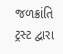જળક્રાંતિ ટ્રસ્ટ દ્વારા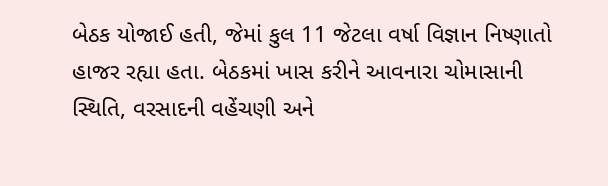બેઠક યોજાઈ હતી, જેમાં કુલ 11 જેટલા વર્ષા વિજ્ઞાન નિષ્ણાતો હાજર રહ્યા હતા. બેઠકમાં ખાસ કરીને આવનારા ચોમાસાની સ્થિતિ, વરસાદની વહેંચણી અને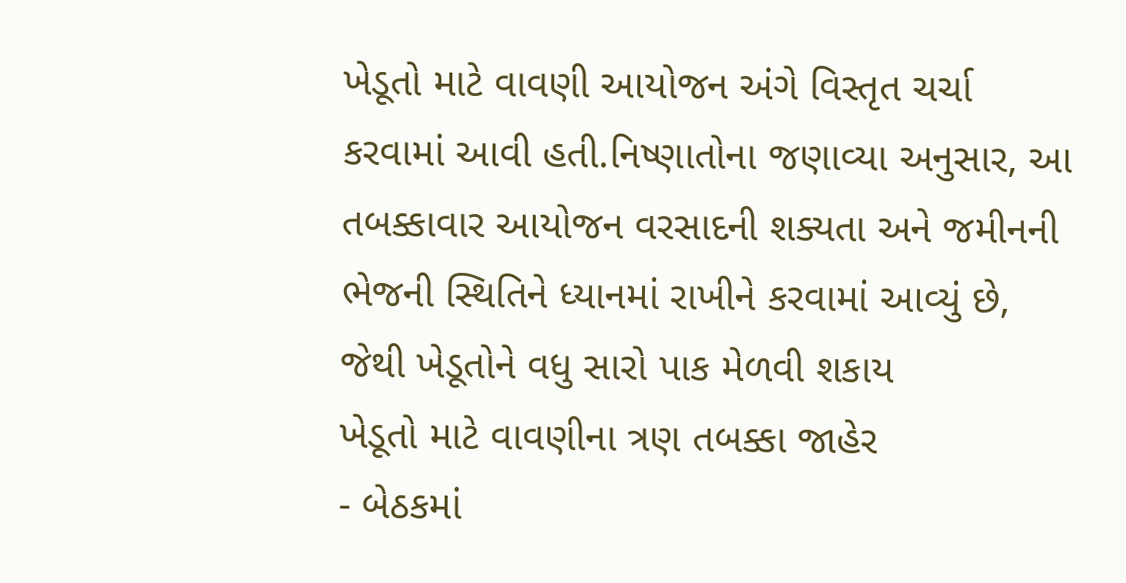ખેડૂતો માટે વાવણી આયોજન અંગે વિસ્તૃત ચર્ચા કરવામાં આવી હતી.નિષ્ણાતોના જણાવ્યા અનુસાર, આ તબક્કાવાર આયોજન વરસાદની શક્યતા અને જમીનની ભેજની સ્થિતિને ધ્યાનમાં રાખીને કરવામાં આવ્યું છે, જેથી ખેડૂતોને વધુ સારો પાક મેળવી શકાય
ખેડૂતો માટે વાવણીના ત્રણ તબક્કા જાહેર
- બેઠકમાં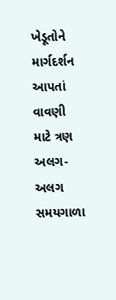ખેડૂતોને માર્ગદર્શન આપતાં વાવણી માટે ત્રણ અલગ-અલગ સમયગાળા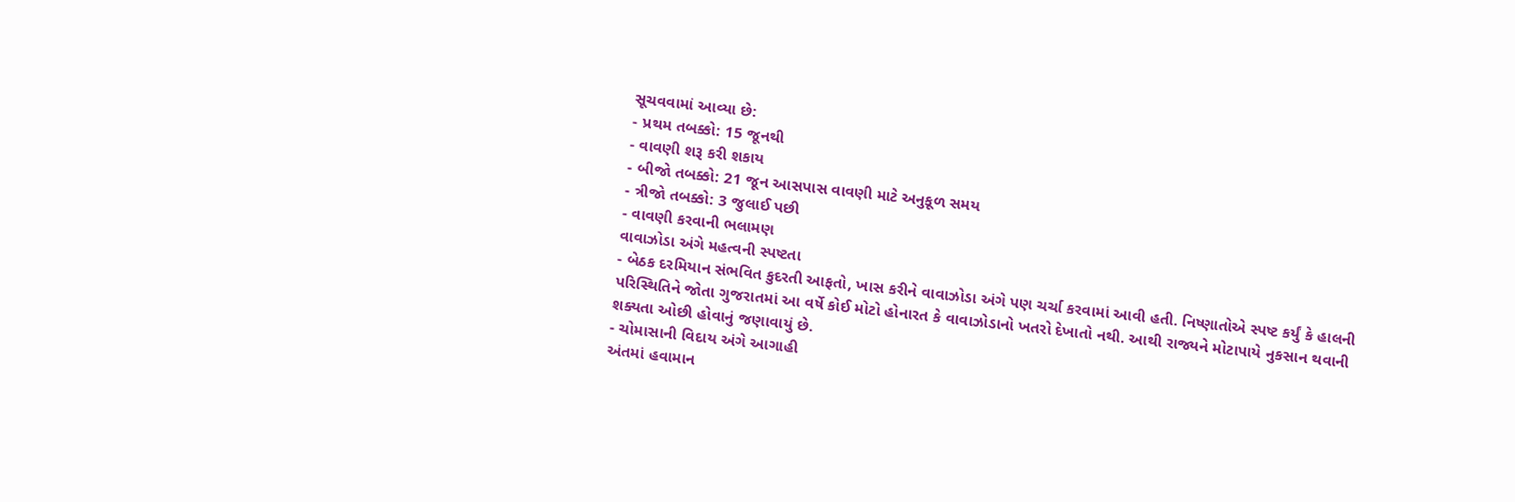સૂચવવામાં આવ્યા છે:
- પ્રથમ તબક્કો: 15 જૂનથી
- વાવણી શરૂ કરી શકાય
- બીજો તબક્કો: 21 જૂન આસપાસ વાવણી માટે અનુકૂળ સમય
- ત્રીજો તબક્કો: 3 જુલાઈ પછી
- વાવણી કરવાની ભલામણ
વાવાઝોડા અંગે મહત્વની સ્પષ્ટતા
- બેઠક દરમિયાન સંભવિત કુદરતી આફતો, ખાસ કરીને વાવાઝોડા અંગે પણ ચર્ચા કરવામાં આવી હતી. નિષ્ણાતોએ સ્પષ્ટ કર્યું કે હાલની પરિસ્થિતિને જોતા ગુજરાતમાં આ વર્ષે કોઈ મોટો હોનારત કે વાવાઝોડાનો ખતરો દેખાતો નથી. આથી રાજ્યને મોટાપાયે નુકસાન થવાની શક્યતા ઓછી હોવાનું જણાવાયું છે.
- ચોમાસાની વિદાય અંગે આગાહી
અંતમાં હવામાન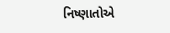નિષ્ણાતોએ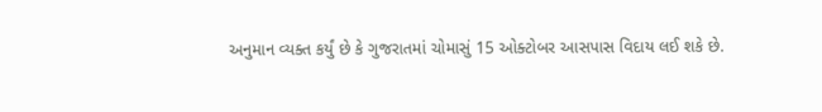અનુમાન વ્યક્ત કર્યું છે કે ગુજરાતમાં ચોમાસું 15 ઓક્ટોબર આસપાસ વિદાય લઈ શકે છે.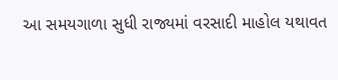આ સમયગાળા સુધી રાજ્યમાં વરસાદી માહોલ યથાવત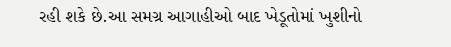રહી શકે છે.આ સમગ્ર આગાહીઓ બાદ ખેડૂતોમાં ખુશીનો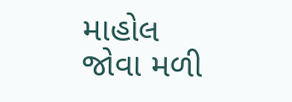માહોલ જોવા મળી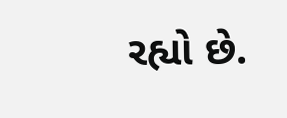રહ્યો છે.